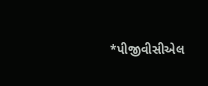*પીજીવીસીએલ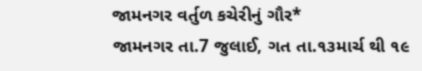જામનગર વર્તુળ કચેરીનું ગૌર*
જામનગર તા.7 જુલાઈ, ગત તા.૧૩માર્ચ થી ૧૯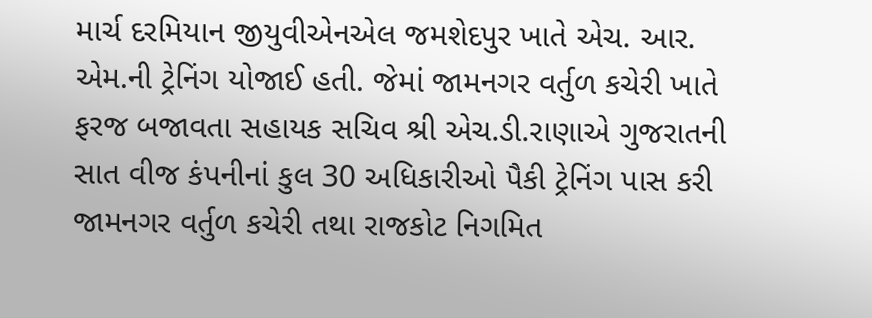માર્ચ દરમિયાન જીયુવીએનએલ જમશેદપુર ખાતે એચ. આર. એમ.ની ટ્રેનિંગ યોજાઈ હતી. જેમાં જામનગર વર્તુળ કચેરી ખાતે ફરજ બજાવતા સહાયક સચિવ શ્રી એચ.ડી.રાણાએ ગુજરાતની સાત વીજ કંપનીનાં કુલ 30 અધિકારીઓ પૈકી ટ્રેનિંગ પાસ કરી જામનગર વર્તુળ કચેરી તથા રાજકોટ નિગમિત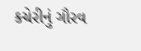કચેરીનું ગૌરવ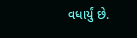વધાર્યું છે.